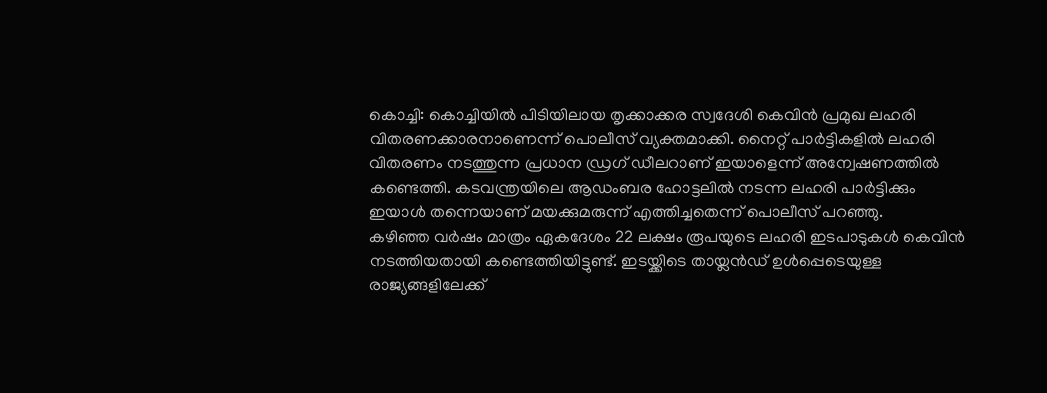കൊച്ചി: കൊച്ചിയിൽ പിടിയിലായ തൃക്കാക്കര സ്വദേശി കെവിൻ പ്രമുഖ ലഹരി വിതരണക്കാരനാണെന്ന് പൊലീസ് വ്യക്തമാക്കി. നൈറ്റ് പാർട്ടികളിൽ ലഹരി വിതരണം നടത്തുന്ന പ്രധാന ഡ്രഗ് ഡീലറാണ് ഇയാളെന്ന് അന്വേഷണത്തിൽ കണ്ടെത്തി. കടവന്ത്രയിലെ ആഡംബര ഹോട്ടലിൽ നടന്ന ലഹരി പാർട്ടിക്കും ഇയാൾ തന്നെയാണ് മയക്കുമരുന്ന് എത്തിച്ചതെന്ന് പൊലീസ് പറഞ്ഞു.
കഴിഞ്ഞ വർഷം മാത്രം ഏകദേശം 22 ലക്ഷം രൂപയുടെ ലഹരി ഇടപാടുകൾ കെവിൻ നടത്തിയതായി കണ്ടെത്തിയിട്ടുണ്ട്. ഇടയ്ക്കിടെ തായ്ലൻഡ് ഉൾപ്പെടെയുള്ള രാജ്യങ്ങളിലേക്ക്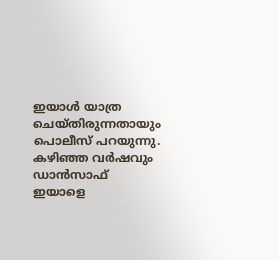ഇയാൾ യാത്ര ചെയ്തിരുന്നതായും പൊലീസ് പറയുന്നു. കഴിഞ്ഞ വർഷവും ഡാൻസാഫ് ഇയാളെ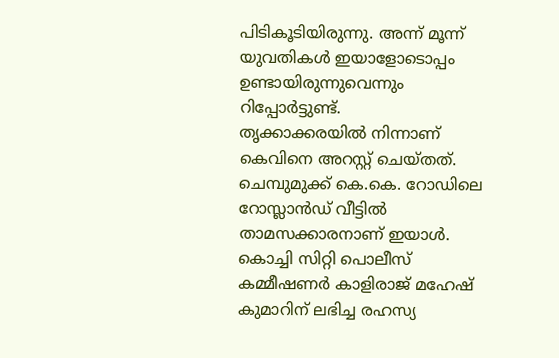പിടികൂടിയിരുന്നു. അന്ന് മൂന്ന് യുവതികൾ ഇയാളോടൊപ്പം ഉണ്ടായിരുന്നുവെന്നും റിപ്പോർട്ടുണ്ട്.
തൃക്കാക്കരയിൽ നിന്നാണ് കെവിനെ അറസ്റ്റ് ചെയ്തത്. ചെമ്പുമുക്ക് കെ.കെ. റോഡിലെ റോസ്ലാൻഡ് വീട്ടിൽ താമസക്കാരനാണ് ഇയാൾ. കൊച്ചി സിറ്റി പൊലീസ് കമ്മീഷണർ കാളിരാജ് മഹേഷ് കുമാറിന് ലഭിച്ച രഹസ്യ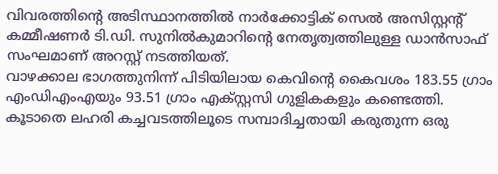വിവരത്തിന്റെ അടിസ്ഥാനത്തിൽ നാർക്കോട്ടിക് സെൽ അസിസ്റ്റന്റ് കമ്മീഷണർ ടി.ഡി. സുനിൽകുമാറിന്റെ നേതൃത്വത്തിലുള്ള ഡാൻസാഫ് സംഘമാണ് അറസ്റ്റ് നടത്തിയത്.
വാഴക്കാല ഭാഗത്തുനിന്ന് പിടിയിലായ കെവിന്റെ കൈവശം 183.55 ഗ്രാം എംഡിഎംഎയും 93.51 ഗ്രാം എക്സ്റ്റസി ഗുളികകളും കണ്ടെത്തി. കൂടാതെ ലഹരി കച്ചവടത്തിലൂടെ സമ്പാദിച്ചതായി കരുതുന്ന ഒരു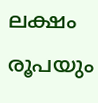ലക്ഷം രൂപയും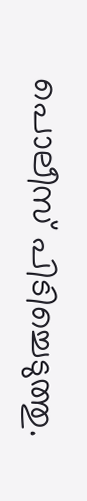പൊലീസ് പിടിച്ചെടുത്തു.